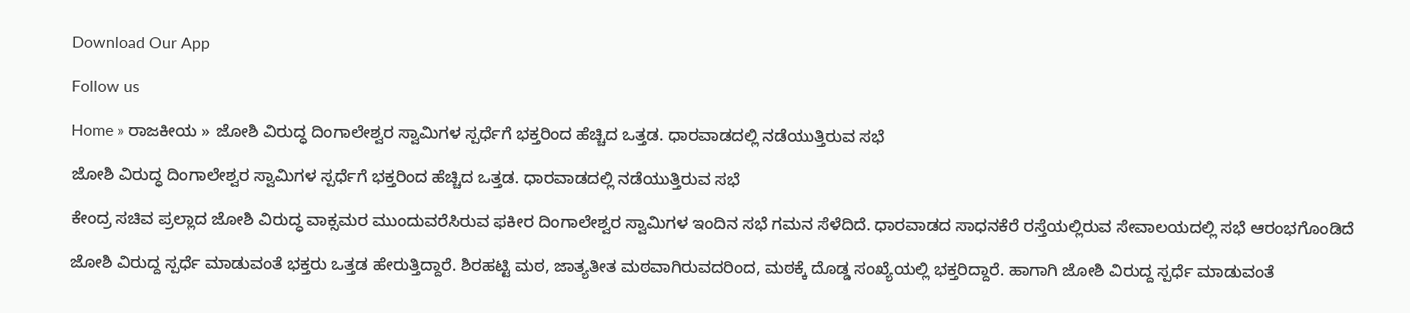Download Our App

Follow us

Home » ರಾಜಕೀಯ » ಜೋಶಿ ವಿರುದ್ಧ ದಿಂಗಾಲೇಶ್ವರ ಸ್ವಾಮಿಗಳ ಸ್ಪರ್ಧೆಗೆ ಭಕ್ತರಿಂದ ಹೆಚ್ಚಿದ ಒತ್ತಡ. ಧಾರವಾಡದಲ್ಲಿ ನಡೆಯುತ್ತಿರುವ ಸಭೆ

ಜೋಶಿ ವಿರುದ್ಧ ದಿಂಗಾಲೇಶ್ವರ ಸ್ವಾಮಿಗಳ ಸ್ಪರ್ಧೆಗೆ ಭಕ್ತರಿಂದ ಹೆಚ್ಚಿದ ಒತ್ತಡ. ಧಾರವಾಡದಲ್ಲಿ ನಡೆಯುತ್ತಿರುವ ಸಭೆ

ಕೇಂದ್ರ ಸಚಿವ ಪ್ರಲ್ಲಾದ ಜೋಶಿ ವಿರುದ್ಧ ವಾಕ್ಸಮರ ಮುಂದುವರೆಸಿರುವ ಫಕೀರ ದಿಂಗಾಲೇಶ್ವರ ಸ್ವಾಮಿಗಳ ಇಂದಿನ ಸಭೆ ಗಮನ ಸೆಳೆದಿದೆ. ಧಾರವಾಡದ ಸಾಧನಕೆರೆ ರಸ್ತೆಯಲ್ಲಿರುವ ಸೇವಾಲಯದಲ್ಲಿ ಸಭೆ ಆರಂಭಗೊಂಡಿದೆ

ಜೋಶಿ ವಿರುದ್ದ ಸ್ಪರ್ಧೆ ಮಾಡುವಂತೆ ಭಕ್ತರು ಒತ್ತಡ ಹೇರುತ್ತಿದ್ದಾರೆ. ಶಿರಹಟ್ಟಿ ಮಠ, ಜಾತ್ಯತೀತ ಮಠವಾಗಿರುವದರಿಂದ, ಮಠಕ್ಕೆ ದೊಡ್ಡ ಸಂಖ್ಯೆಯಲ್ಲಿ ಭಕ್ತರಿದ್ದಾರೆ. ಹಾಗಾಗಿ ಜೋಶಿ ವಿರುದ್ದ ಸ್ಪರ್ಧೆ ಮಾಡುವಂತೆ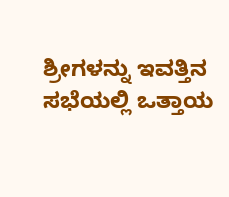ಶ್ರೀಗಳನ್ನು ಇವತ್ತಿನ ಸಭೆಯಲ್ಲಿ ಒತ್ತಾಯ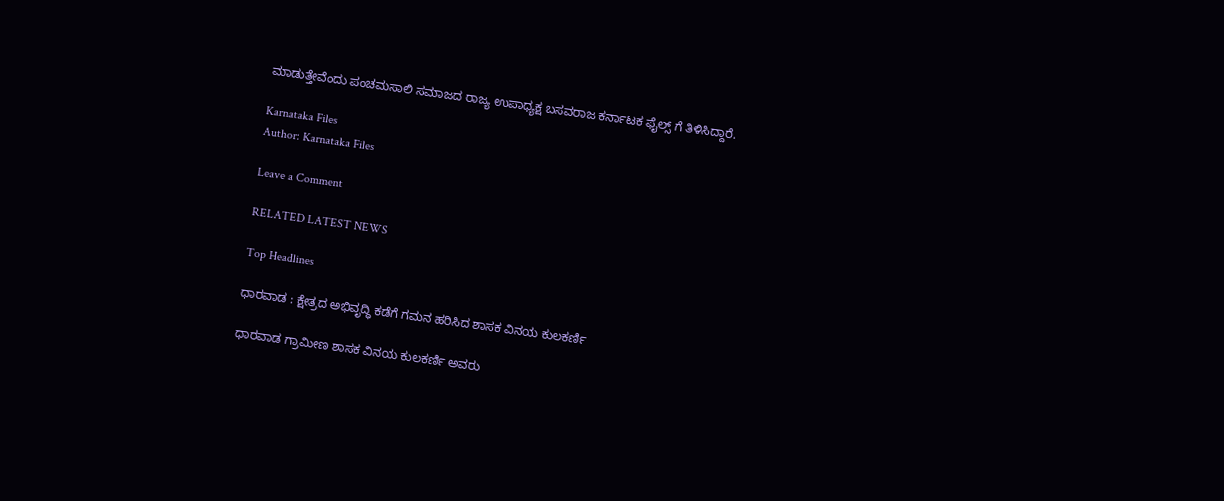ಮಾಡುತ್ತೇವೆಂದು ಪಂಚಮಸಾಲಿ ಸಮಾಜದ ರಾಜ್ಯ ಉಪಾಧ್ಯಕ್ಷ ಬಸವರಾಜ ಕರ್ನಾಟಕ ಫೈಲ್ಸ್ ಗೆ ತಿಳಿಸಿದ್ದಾರೆ.

Karnataka Files
Author: Karnataka Files

Leave a Comment

RELATED LATEST NEWS

Top Headlines

ಧಾರವಾಡ : ಕ್ಷೇತ್ರದ ಅಭಿವೃದ್ಧಿ ಕಡೆಗೆ ಗಮನ ಹರಿಸಿದ ಶಾಸಕ ವಿನಯ ಕುಲಕರ್ಣಿ

ಧಾರವಾಡ ಗ್ರಾಮೀಣ ಶಾಸಕ ವಿನಯ ಕುಲಕರ್ಣಿ ಅವರು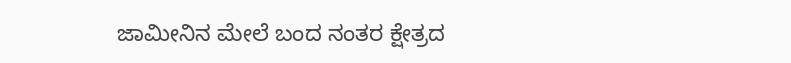ಜಾಮೀನಿನ ಮೇಲೆ ಬಂದ ನಂತರ ಕ್ಷೇತ್ರದ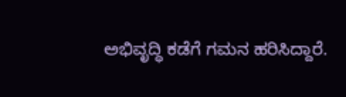ಅಭಿವೃದ್ಧಿ ಕಡೆಗೆ ಗಮನ ಹರಿಸಿದ್ದಾರೆ.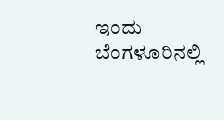ಇಂದು ಬೆಂಗಳೂರಿನಲ್ಲಿ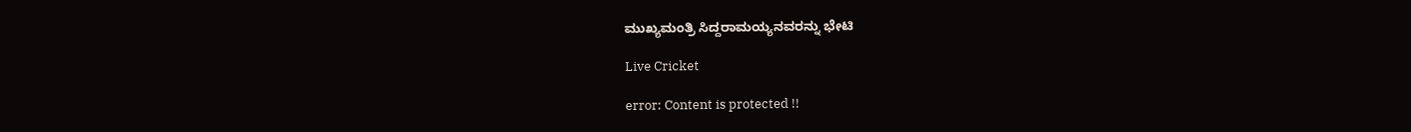ಮುಖ್ಯಮಂತ್ರಿ ಸಿದ್ದರಾಮಯ್ಯನವರನ್ನು ಭೇಟಿ

Live Cricket

error: Content is protected !!